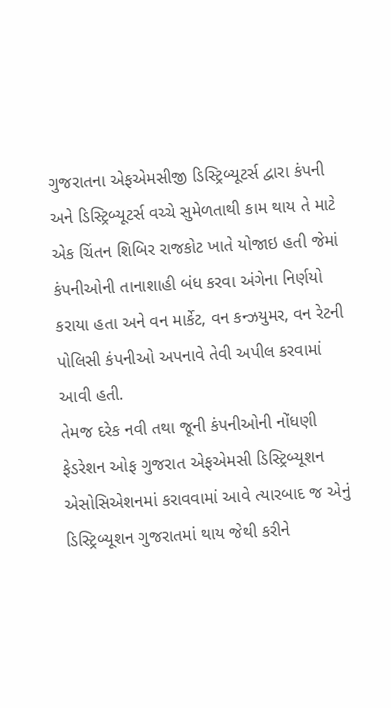ગુજરાતના એફએમસીજી ડિસ્ટ્રિબ્યૂટર્સ દ્વારા કંપની અને ડિસ્ટ્રિબ્યૂટર્સ વચ્ચે સુમેળતાથી કામ થાય તે માટે એક ચિંતન શિબિર રાજકોટ ખાતે યોજાઇ હતી જેમાં કંપનીઓની તાનાશાહી બંધ કરવા અંગેના નિર્ણયો કરાયા હતા અને વન માર્કેટ, વન કન્ઝયુમર, વન રેટની પોલિસી કંપનીઓ અપનાવે તેવી અપીલ કરવામાં આવી હતી.
તેમજ દરેક નવી તથા જૂની કંપનીઓની નોંધણી ફેડરેશન ઓફ ગુજરાત એફએમસી ડિસ્ટ્રિબ્યૂશન એસોસિએશનમાં કરાવવામાં આવે ત્યારબાદ જ એનું ડિસ્ટ્રિબ્યૂશન ગુજરાતમાં થાય જેથી કરીને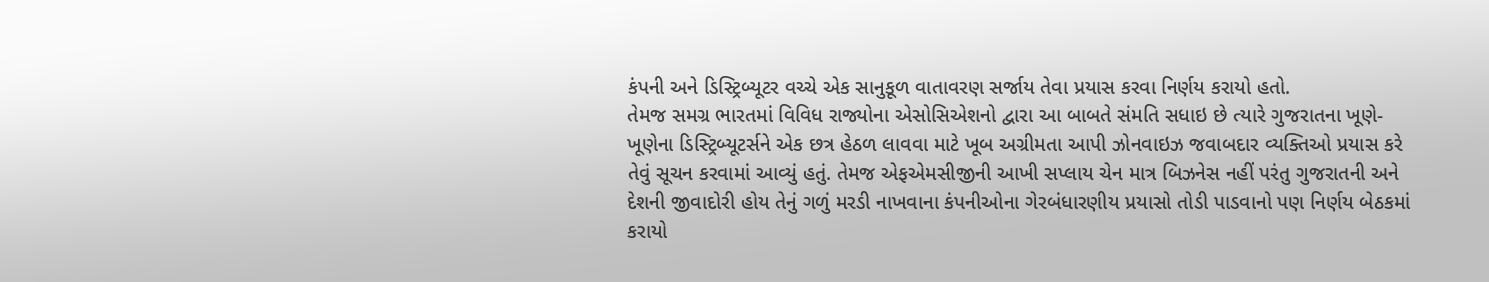કંપની અને ડિસ્ટ્રિબ્યૂટર વચ્ચે એક સાનુકૂળ વાતાવરણ સર્જાય તેવા પ્રયાસ કરવા નિર્ણય કરાયો હતો.
તેમજ સમગ્ર ભારતમાં વિવિધ રાજ્યોના એસોસિએશનો દ્વારા આ બાબતે સંમતિ સધાઇ છે ત્યારે ગુજરાતના ખૂણે-ખૂણેના ડિસ્ટ્રિબ્યૂટર્સને એક છત્ર હેઠળ લાવવા માટે ખૂબ અગ્રીમતા આપી ઝોનવાઇઝ જવાબદાર વ્યક્તિઓ પ્રયાસ કરે તેવું સૂચન કરવામાં આવ્યું હતું. તેમજ એફએમસીજીની આખી સપ્લાય ચેન માત્ર બિઝનેસ નહીં પરંતુ ગુજરાતની અને દેશની જીવાદોરી હોય તેનું ગળું મરડી નાખવાના કંપનીઓના ગેરબંધારણીય પ્રયાસો તોડી પાડવાનો પણ નિર્ણય બેઠકમાં કરાયો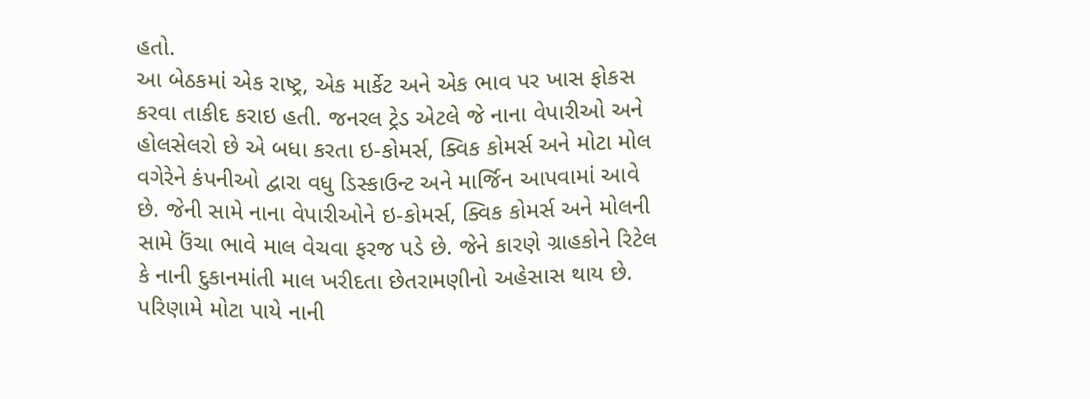હતો.
આ બેઠકમાં એક રાષ્ટ્ર, એક માર્કેટ અને એક ભાવ પર ખાસ ફોકસ કરવા તાકીદ કરાઇ હતી. જનરલ ટ્રેડ એટલે જે નાના વેપારીઓ અને હોલસેલરો છે એ બધા કરતા ઇ-કોમર્સ, ક્વિક કોમર્સ અને મોટા મોલ વગેરેને કંપનીઓ દ્વારા વધુ ડિસ્કાઉન્ટ અને માર્જિન આપવામાં આવે છે. જેની સામે નાના વેપારીઓને ઇ-કોમર્સ, ક્વિક કોમર્સ અને મોલની સામે ઉંચા ભાવે માલ વેચવા ફરજ પડે છે. જેને કારણે ગ્રાહકોને રિટેલ કે નાની દુકાનમાંતી માલ ખરીદતા છેતરામણીનો અહેસાસ થાય છે. પરિણામે મોટા પાયે નાની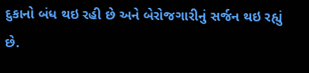દુકાનો બંધ થઇ રહી છે અને બેરોજગારીનું સર્જન થઇ રહ્યું છે.